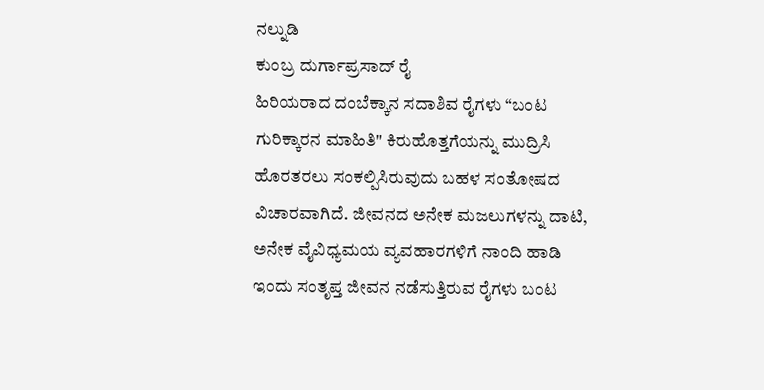ನಲ್ನುಡಿ
ಕುಂಬ್ರ ದುರ್ಗಾಪ್ರಸಾದ್ ರೈ
ಹಿರಿಯರಾದ ದಂಬೆಕ್ಕಾನ ಸದಾಶಿವ ರೈಗಳು “ಬಂಟ ಗುರಿಕ್ಕಾರನ ಮಾಹಿತಿ" ಕಿರುಹೊತ್ತಗೆಯನ್ನು ಮುದ್ರಿಸಿ ಹೊರತರಲು ಸಂಕಲ್ಪಿಸಿರುವುದು ಬಹಳ ಸಂತೋಷದ ವಿಚಾರವಾಗಿದೆ. ಜೀವನದ ಅನೇಕ ಮಜಲುಗಳನ್ನು ದಾಟಿ, ಅನೇಕ ವೈವಿಧ್ಯಮಯ ವ್ಯವಹಾರಗಳಿಗೆ ನಾಂದಿ ಹಾಡಿ ಇಂದು ಸಂತೃಪ್ತ ಜೀವನ ನಡೆಸುತ್ತಿರುವ ರೈಗಳು ಬಂಟ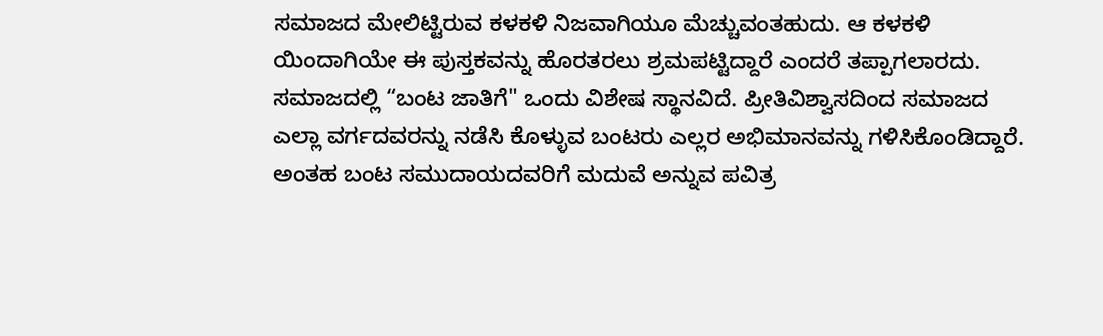ಸಮಾಜದ ಮೇಲಿಟ್ಟಿರುವ ಕಳಕಳಿ ನಿಜವಾಗಿಯೂ ಮೆಚ್ಚುವಂತಹುದು. ಆ ಕಳಕಳಿ ಯಿಂದಾಗಿಯೇ ಈ ಪುಸ್ತಕವನ್ನು ಹೊರತರಲು ಶ್ರಮಪಟ್ಟಿದ್ದಾರೆ ಎಂದರೆ ತಪ್ಪಾಗಲಾರದು.
ಸಮಾಜದಲ್ಲಿ “ಬಂಟ ಜಾತಿಗೆ" ಒಂದು ವಿಶೇಷ ಸ್ಥಾನವಿದೆ. ಪ್ರೀತಿವಿಶ್ವಾಸದಿಂದ ಸಮಾಜದ ಎಲ್ಲಾ ವರ್ಗದವರನ್ನು ನಡೆಸಿ ಕೊಳ್ಳುವ ಬಂಟರು ಎಲ್ಲರ ಅಭಿಮಾನವನ್ನು ಗಳಿಸಿಕೊಂಡಿದ್ದಾರೆ.
ಅಂತಹ ಬಂಟ ಸಮುದಾಯದವರಿಗೆ ಮದುವೆ ಅನ್ನುವ ಪವಿತ್ರ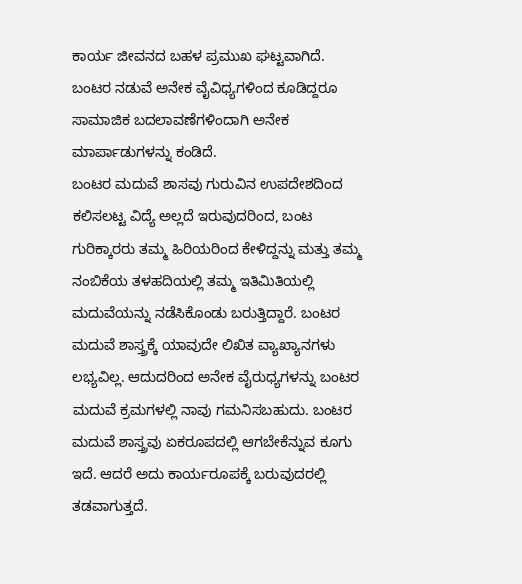ಕಾರ್ಯ ಜೀವನದ ಬಹಳ ಪ್ರಮುಖ ಘಟ್ಟವಾಗಿದೆ. ಬಂಟರ ನಡುವೆ ಅನೇಕ ವೈವಿಧ್ಯಗಳಿಂದ ಕೂಡಿದ್ದರೂ ಸಾಮಾಜಿಕ ಬದಲಾವಣೆಗಳಿಂದಾಗಿ ಅನೇಕ ಮಾರ್ಪಾಡುಗಳನ್ನು ಕಂಡಿದೆ.
ಬಂಟರ ಮದುವೆ ಶಾಸವು ಗುರುವಿನ ಉಪದೇಶದಿಂದ ಕಲಿಸಲಟ್ಟ ವಿದ್ಯೆ ಅಲ್ಲದೆ ಇರುವುದರಿಂದ, ಬಂಟ ಗುರಿಕ್ಕಾರರು ತಮ್ಮ ಹಿರಿಯರಿಂದ ಕೇಳಿದ್ದನ್ನು ಮತ್ತು ತಮ್ಮ ನಂಬಿಕೆಯ ತಳಹದಿಯಲ್ಲಿ ತಮ್ಮ ಇತಿಮಿತಿಯಲ್ಲಿ ಮದುವೆಯನ್ನು ನಡೆಸಿಕೊಂಡು ಬರುತ್ತಿದ್ದಾರೆ. ಬಂಟರ ಮದುವೆ ಶಾಸ್ತ್ರಕ್ಕೆ ಯಾವುದೇ ಲಿಖಿತ ವ್ಯಾಖ್ಯಾನಗಳು ಲಭ್ಯವಿಲ್ಲ. ಆದುದರಿಂದ ಅನೇಕ ವೈರುಧ್ಯಗಳನ್ನು ಬಂಟರ ಮದುವೆ ಕ್ರಮಗಳಲ್ಲಿ ನಾವು ಗಮನಿಸಬಹುದು. ಬಂಟರ ಮದುವೆ ಶಾಸ್ತ್ರವು ಏಕರೂಪದಲ್ಲಿ ಆಗಬೇಕೆನ್ನುವ ಕೂಗು ಇದೆ. ಆದರೆ ಅದು ಕಾರ್ಯರೂಪಕ್ಕೆ ಬರುವುದರಲ್ಲಿ ತಡವಾಗುತ್ತದೆ.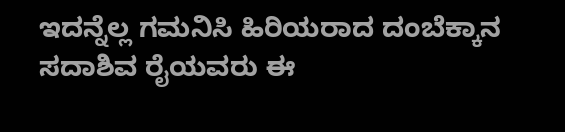ಇದನ್ನೆಲ್ಲ ಗಮನಿಸಿ ಹಿರಿಯರಾದ ದಂಬೆಕ್ಕಾನ ಸದಾಶಿವ ರೈಯವರು ಈ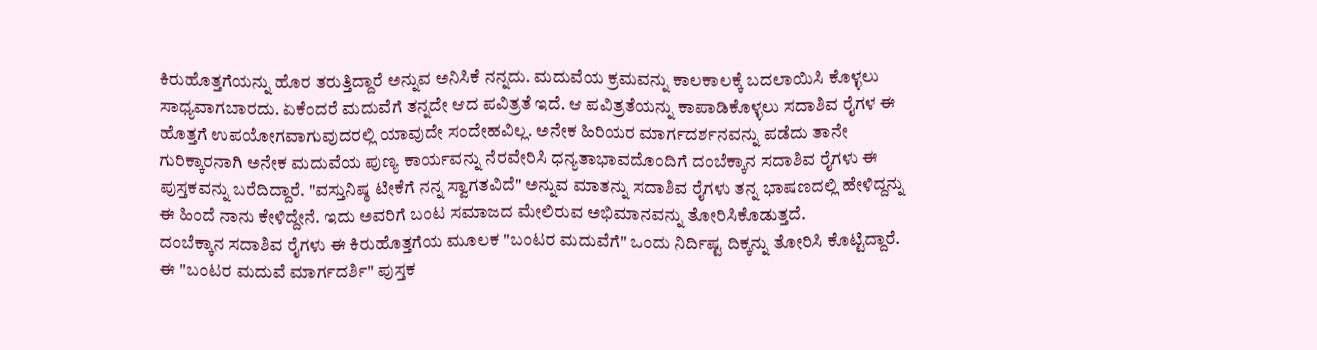ಕಿರುಹೊತ್ತಗೆಯನ್ನು ಹೊರ ತರುತ್ತಿದ್ದಾರೆ ಅನ್ನುವ ಅನಿಸಿಕೆ ನನ್ನದು. ಮದುವೆಯ ಕ್ರಮವನ್ನು ಕಾಲಕಾಲಕ್ಕೆ ಬದಲಾಯಿಸಿ ಕೊಳ್ಳಲು ಸಾಧ್ಯವಾಗಬಾರದು. ಏಕೆಂದರೆ ಮದುವೆಗೆ ತನ್ನದೇ ಆದ ಪವಿತ್ರತೆ ಇದೆ. ಆ ಪವಿತ್ರತೆಯನ್ನು ಕಾಪಾಡಿಕೊಳ್ಳಲು ಸದಾಶಿವ ರೈಗಳ ಈ ಹೊತ್ತಗೆ ಉಪಯೋಗವಾಗುವುದರಲ್ಲಿ ಯಾವುದೇ ಸಂದೇಹವಿಲ್ಲ. ಅನೇಕ ಹಿರಿಯರ ಮಾರ್ಗದರ್ಶನವನ್ನು ಪಡೆದು ತಾನೇ ಗುರಿಕ್ಕಾರನಾಗಿ ಅನೇಕ ಮದುವೆಯ ಪುಣ್ಯ ಕಾರ್ಯವನ್ನು ನೆರವೇರಿಸಿ ಧನ್ಯತಾಭಾವದೊಂದಿಗೆ ದಂಬೆಕ್ಕಾನ ಸದಾಶಿವ ರೈಗಳು ಈ ಪುಸ್ತಕವನ್ನು ಬರೆದಿದ್ದಾರೆ. "ವಸ್ತುನಿಷ್ಠ ಟೀಕೆಗೆ ನನ್ನ ಸ್ವಾಗತವಿದೆ" ಅನ್ನುವ ಮಾತನ್ನು ಸದಾಶಿವ ರೈಗಳು ತನ್ನ ಭಾಷಣದಲ್ಲಿ ಹೇಳಿದ್ದನ್ನು ಈ ಹಿಂದೆ ನಾನು ಕೇಳಿದ್ದೇನೆ. ಇದು ಅವರಿಗೆ ಬಂಟ ಸಮಾಜದ ಮೇಲಿರುವ ಅಭಿಮಾನವನ್ನು ತೋರಿಸಿಕೊಡುತ್ತದೆ.
ದಂಬೆಕ್ಕಾನ ಸದಾಶಿವ ರೈಗಳು ಈ ಕಿರುಹೊತ್ತಗೆಯ ಮೂಲಕ "ಬಂಟರ ಮದುವೆಗೆ" ಒಂದು ನಿರ್ದಿಷ್ಟ ದಿಕ್ಕನ್ನು ತೋರಿಸಿ ಕೊಟ್ಟಿದ್ದಾರೆ. ಈ "ಬಂಟರ ಮದುವೆ ಮಾರ್ಗದರ್ಶಿ" ಪುಸ್ತಕ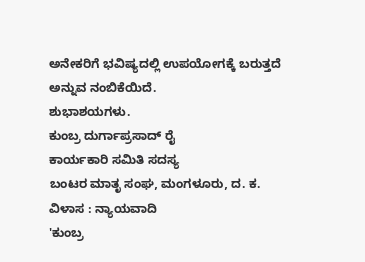ಅನೇಕರಿಗೆ ಭವಿಷ್ಯದಲ್ಲಿ ಉಪಯೋಗಕ್ಕೆ ಬರುತ್ತದೆ ಅನ್ನುವ ನಂಬಿಕೆಯಿದೆ.
ಶುಭಾಶಯಗಳು.
ಕುಂಬ್ರ ದುರ್ಗಾಪ್ರಸಾದ್ ರೈ
ಕಾರ್ಯಕಾರಿ ಸಮಿತಿ ಸದಸ್ಯ
ಬಂಟರ ಮಾತೃ ಸಂಘ, ಮಂಗಳೂರು, ದ. ಕ.
ವಿಳಾಸ : ನ್ಯಾಯವಾದಿ
'ಕುಂಬ್ರ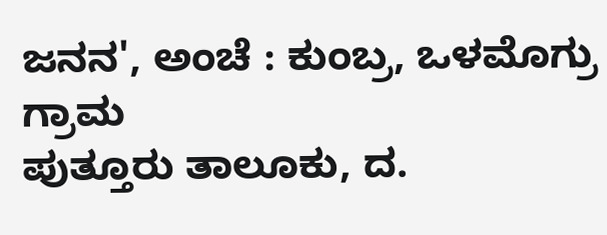ಜನನ', ಅಂಚೆ : ಕುಂಬ್ರ, ಒಳಮೊಗ್ರು ಗ್ರಾಮ
ಪುತ್ತೂರು ತಾಲೂಕು, ದ.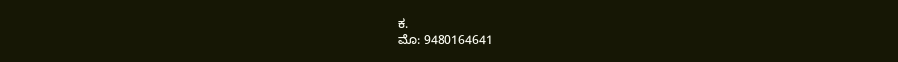ಕ.
ಮೊ: 9480164641